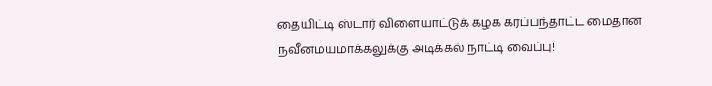தையிட்டி ஸ்டார் விளையாட்டுக் கழக கரப்பந்தாட்ட மைதான நவீனமயமாக்கலுக்கு அடிக்கல் நாட்டி வைப்பு!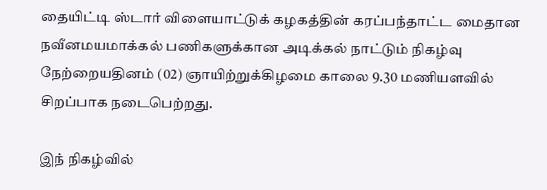தையிட்டி ஸ்டார் விளையாட்டுக் கழகத்தின் கரப்பந்தாட்ட மைதான நவீனமயமாக்கல் பணிகளுக்கான அடிக்கல் நாட்டும் நிகழ்வு நேற்றையதினம் (02) ஞாயிற்றுக்கிழமை காலை 9.30 மணியளவில் சிறப்பாக நடைபெற்றது.

இந் நிகழ்வில்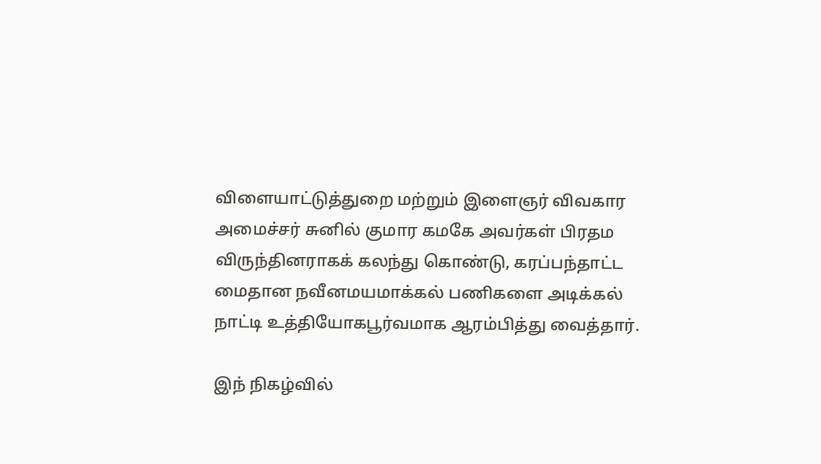விளையாட்டுத்துறை மற்றும் இளைஞர் விவகார அமைச்சர் சுனில் குமார கமகே அவர்கள் பிரதம விருந்தினராகக் கலந்து கொண்டு, கரப்பந்தாட்ட மைதான நவீனமயமாக்கல் பணிகளை அடிக்கல் நாட்டி உத்தியோகபூர்வமாக ஆரம்பித்து வைத்தார்.

இந் நிகழ்வில்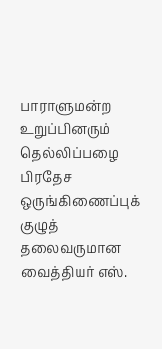பாராளுமன்ற உறுப்பினரும் தெல்லிப்பழை பிரதேச ஒருங்கிணைப்புக் குழுத் தலைவருமான வைத்தியர் எஸ்.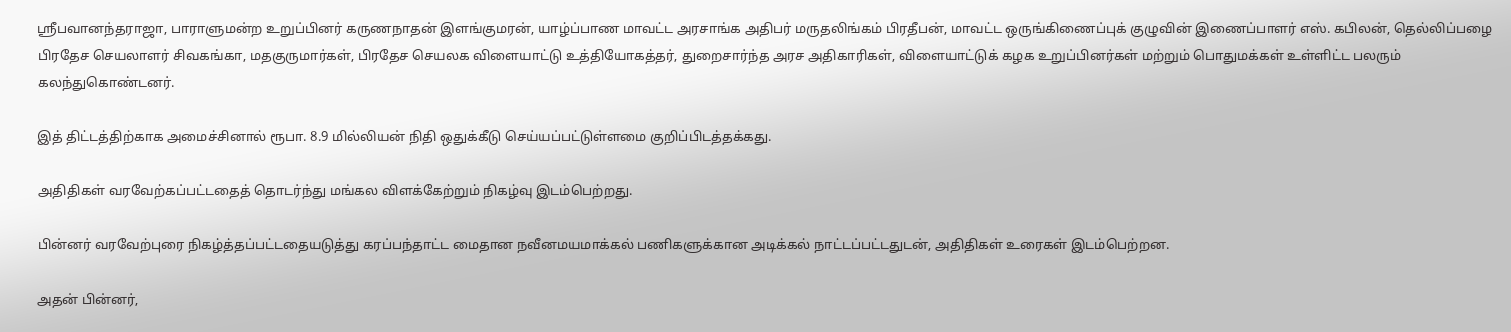ஸ்ரீபவானந்தராஜா, பாராளுமன்ற உறுப்பினர் கருணநாதன் இளங்குமரன், யாழ்ப்பாண மாவட்ட அரசாங்க அதிபர் மருதலிங்கம் பிரதீபன், மாவட்ட ஒருங்கிணைப்புக் குழுவின் இணைப்பாளர் எஸ். கபிலன், தெல்லிப்பழை பிரதேச செயலாளர் சிவகங்கா, மதகுருமார்கள், பிரதேச செயலக விளையாட்டு உத்தியோகத்தர், துறைசார்ந்த அரச அதிகாரிகள், விளையாட்டுக் கழக உறுப்பினர்கள் மற்றும் பொதுமக்கள் உள்ளிட்ட பலரும் கலந்துகொண்டனர்.

இத் திட்டத்திற்காக அமைச்சினால் ரூபா. 8.9 மில்லியன் நிதி ஒதுக்கீடு செய்யப்பட்டுள்ளமை குறிப்பிடத்தக்கது.

அதிதிகள் வரவேற்கப்பட்டதைத் தொடர்ந்து மங்கல விளக்கேற்றும் நிகழ்வு இடம்பெற்றது.

பின்னர் வரவேற்புரை நிகழ்த்தப்பட்டதையடுத்து கரப்பந்தாட்ட மைதான நவீனமயமாக்கல் பணிகளுக்கான அடிக்கல் நாட்டப்பட்டதுடன், அதிதிகள் உரைகள் இடம்பெற்றன.

அதன் பின்னர்,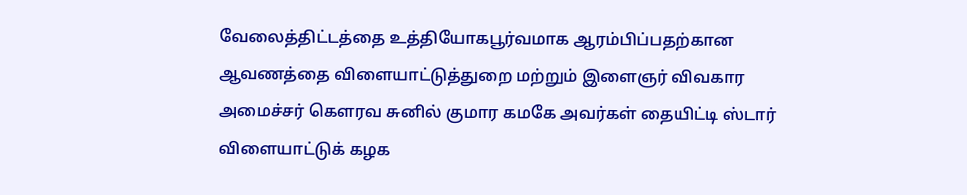வேலைத்திட்டத்தை உத்தியோகபூர்வமாக ஆரம்பிப்பதற்கான ஆவணத்தை விளையாட்டுத்துறை மற்றும் இளைஞர் விவகார அமைச்சர் கௌரவ சுனில் குமார கமகே அவர்கள் தையிட்டி ஸ்டார் விளையாட்டுக் கழக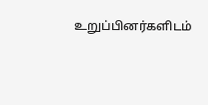உறுப்பினர்களிடம்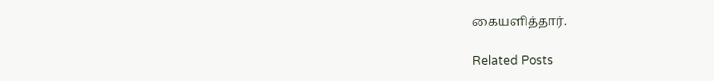கையளித்தார்.

Related Posts